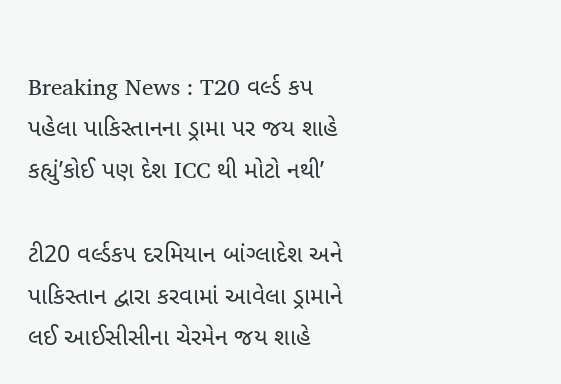Breaking News : T20 વર્લ્ડ કપ પહેલા પાકિસ્તાનના ડ્રામા પર જય શાહે કહ્યું’કોઈ પણ દેશ ICC થી મોટો નથી’

ટી20 વર્લ્ડકપ દરમિયાન બાંગ્લાદેશ અને પાકિસ્તાન દ્વારા કરવામાં આવેલા ડ્રામાને લઈ આઈસીસીના ચેરમેન જય શાહે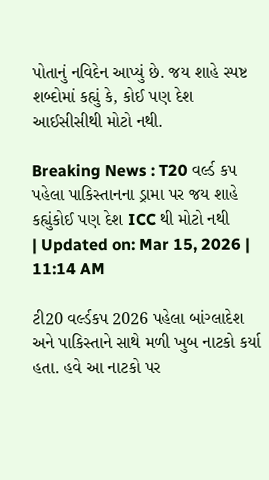પોતાનું નવિદેન આપ્યું છે. જય શાહે સ્પષ્ટ શબ્દોમાં કહ્યું કે, કોઈ પણ દેશ આઈસીસીથી મોટો નથી.

Breaking News : T20 વર્લ્ડ કપ પહેલા પાકિસ્તાનના ડ્રામા પર જય શાહે કહ્યુંકોઈ પણ દેશ ICC થી મોટો નથી
| Updated on: Mar 15, 2026 | 11:14 AM

ટી20 વર્લ્ડકપ 2026 પહેલા બાંગ્લાદેશ અને પાકિસ્તાને સાથે મળી ખુબ નાટકો કર્યા હતા. હવે આ નાટકો પર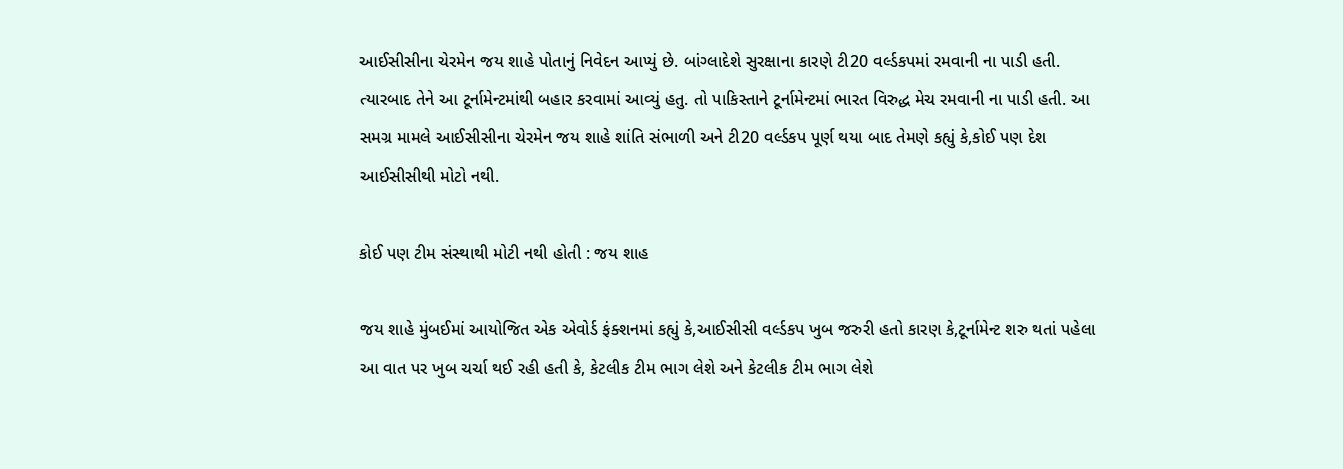આઈસીસીના ચેરમેન જય શાહે પોતાનું નિવેદન આપ્યું છે. બાંગ્લાદેશે સુરક્ષાના કારણે ટી20 વર્લ્ડકપમાં રમવાની ના પાડી હતી. ત્યારબાદ તેને આ ટૂર્નામેન્ટમાંથી બહાર કરવામાં આવ્યું હતુ. તો પાકિસ્તાને ટૂર્નામેન્ટમાં ભારત વિરુદ્ધ મેચ રમવાની ના પાડી હતી. આ સમગ્ર મામલે આઈસીસીના ચેરમેન જય શાહે શાંતિ સંભાળી અને ટી20 વર્લ્ડકપ પૂર્ણ થયા બાદ તેમણે કહ્યું કે,કોઈ પણ દેશ આઈસીસીથી મોટો નથી.

કોઈ પણ ટીમ સંસ્થાથી મોટી નથી હોતી : જય શાહ

જય શાહે મુંબઈમાં આયોજિત એક એવોર્ડ ફંક્શનમાં કહ્યું કે,આઈસીસી વર્લ્ડકપ ખુબ જરુરી હતો કારણ કે,ટૂર્નામેન્ટ શરુ થતાં પહેલા આ વાત પર ખુબ ચર્ચા થઈ રહી હતી કે, કેટલીક ટીમ ભાગ લેશે અને કેટલીક ટીમ ભાગ લેશે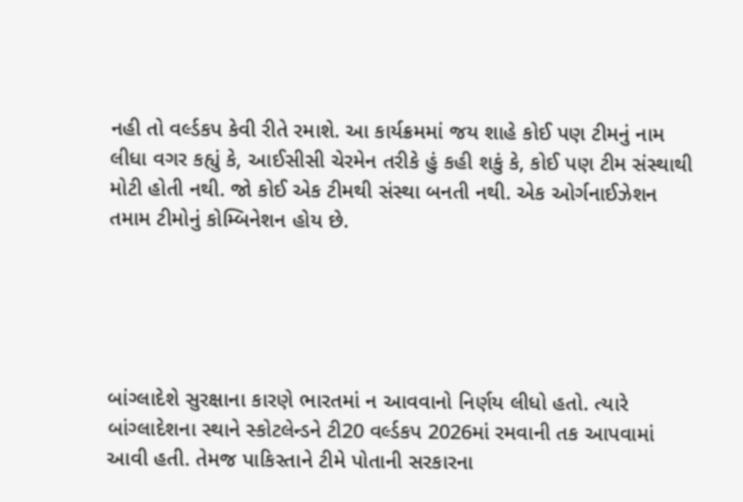નહી તો વર્લ્ડકપ કેવી રીતે રમાશે. આ કાર્યક્રમમાં જય શાહે કોઈ પણ ટીમનું નામ લીધા વગર કહ્યું કે, આઈસીસી ચેરમેન તરીકે હું કહી શકું કે, કોઈ પણ ટીમ સંસ્થાથી મોટી હોતી નથી. જો કોઈ એક ટીમથી સંસ્થા બનતી નથી. એક ઓર્ગનાઈઝેશન તમામ ટીમોનું કોમ્બિનેશન હોય છે.





બાંગ્લાદેશે સુરક્ષાના કારણે ભારતમાં ન આવવાનો નિર્ણય લીધો હતો. ત્યારે બાંગ્લાદેશના સ્થાને સ્કોટલેન્ડને ટી20 વર્લ્ડકપ 2026માં રમવાની તક આપવામાં આવી હતી. તેમજ પાકિસ્તાને ટીમે પોતાની સરકારના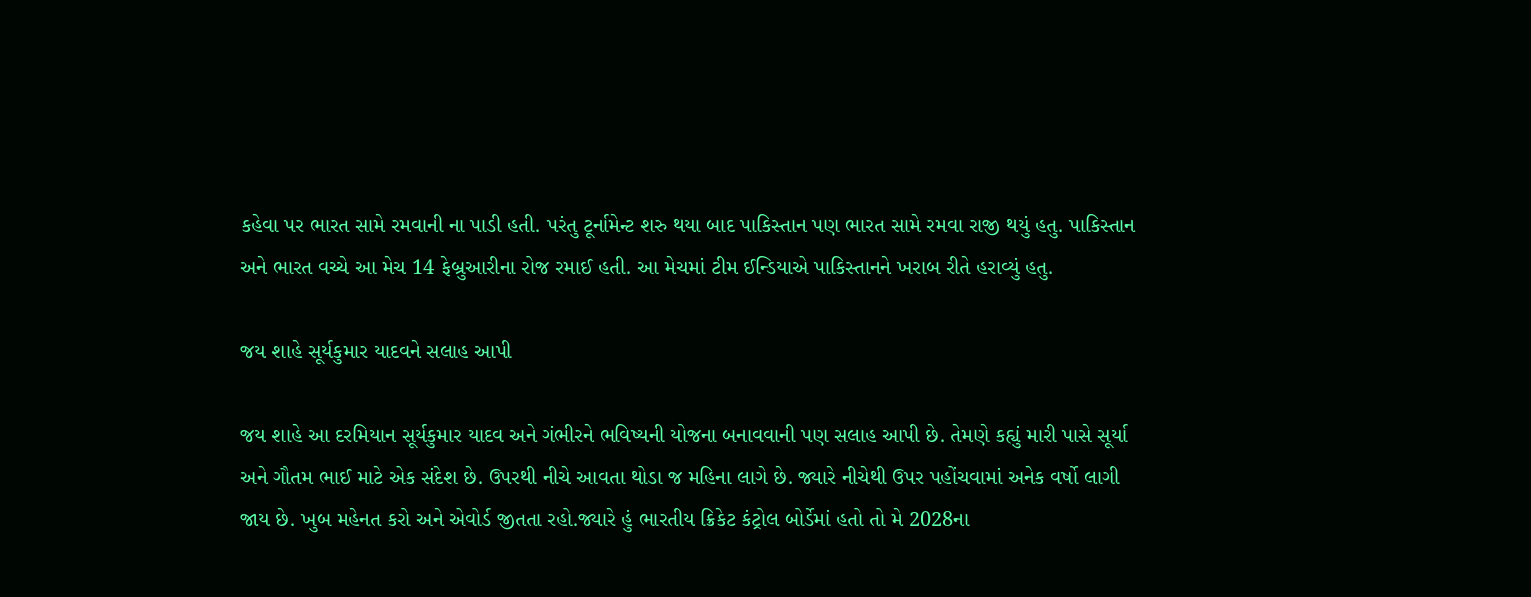કહેવા પર ભારત સામે રમવાની ના પાડી હતી. પરંતુ ટૂર્નામેન્ટ શરુ થયા બાદ પાકિસ્તાન પણ ભારત સામે રમવા રાજી થયું હતુ. પાકિસ્તાન અને ભારત વચ્ચે આ મેચ 14 ફેબ્રુઆરીના રોજ રમાઈ હતી. આ મેચમાં ટીમ ઈન્ડિયાએ પાકિસ્તાનને ખરાબ રીતે હરાવ્યું હતુ.

જય શાહે સૂર્યકુમાર યાદવને સલાહ આપી

જય શાહે આ દરમિયાન સૂર્યકુમાર યાદવ અને ગંભીરને ભવિષ્યની યોજના બનાવવાની પણ સલાહ આપી છે. તેમણે કહ્યું મારી પાસે સૂર્યા અને ગૌતમ ભાઈ માટે એક સંદેશ છે. ઉપરથી નીચે આવતા થોડા જ મહિના લાગે છે. જ્યારે નીચેથી ઉપર પહોંચવામાં અનેક વર્ષો લાગી જાય છે. ખુબ મહેનત કરો અને એવોર્ડ જીતતા રહો.જ્યારે હું ભારતીય ક્રિકેટ કંટ્રોલ બોર્ડેમાં હતો તો મે 2028ના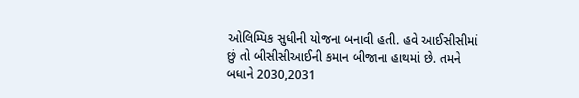ઓલિમ્પિક સુધીની યોજના બનાવી હતી. હવે આઈસીસીમાં છું તો બીસીસીઆઈની કમાન બીજાના હાથમાં છે. તમને બધાને 2030,2031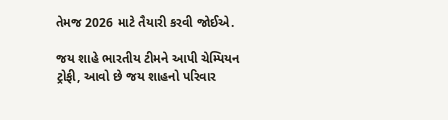તેમજ 2026 માટે તૈયારી કરવી જોઈએ.

જય શાહે ભારતીય ટીમને આપી ચેમ્પિયન ટ્રોફી, આવો છે જય શાહનો પરિવાર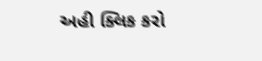અહી ક્લિક કરો